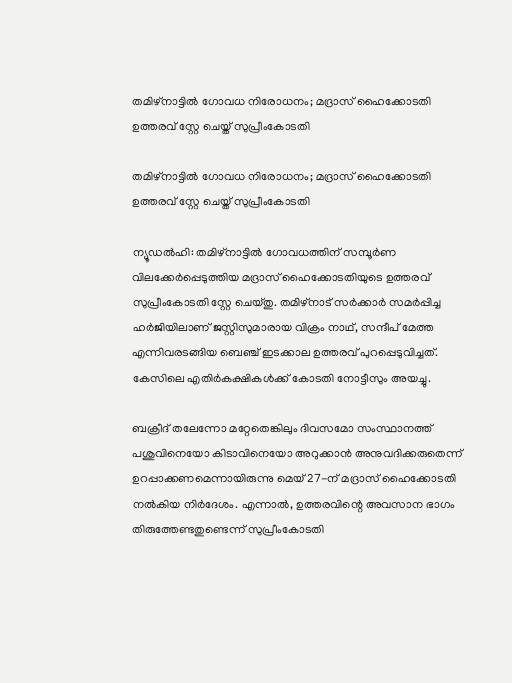തമിഴ്നാട്ടിൽ ഗോവധ നിരോധനം; മദ്രാസ് ഹൈക്കോടതി ഉത്തരവ് സ്റ്റേ ചെയ്ത് സുപ്രീംകോടതി

തമിഴ്നാട്ടിൽ ഗോവധ നിരോധനം; മദ്രാസ് ഹൈക്കോടതി ഉത്തരവ് സ്റ്റേ ചെയ്ത് സുപ്രീംകോടതി

ന്യൂഡൽഹി: തമിഴ്നാട്ടിൽ ഗോവധത്തിന് സമ്പൂർണ വിലക്കേർപ്പെടുത്തിയ മദ്രാസ് ഹൈക്കോടതിയുടെ ഉത്തരവ് സുപ്രീംകോടതി സ്റ്റേ ചെയ്തു. തമിഴ്നാട് സർക്കാർ സമർപ്പിച്ച ഹർജിയിലാണ് ജസ്റ്റിസുമാരായ വിക്രം നാഥ്, സന്ദീപ് മേത്ത എന്നിവരടങ്ങിയ ബെഞ്ച് ഇടക്കാല ഉത്തരവ് പുറപ്പെടുവിച്ചത്. കേസിലെ എതിർകക്ഷികൾക്ക് കോടതി നോട്ടീസും അയച്ചു.

ബക്രീദ് തലേന്നോ മറ്റേതെങ്കിലും ദിവസമോ സംസ്ഥാനത്ത് പശുവിനെയോ കിടാവിനെയോ അറുക്കാൻ അനുവദിക്കരുതെന്ന് ഉറപ്പാക്കണമെന്നായിരുന്നു മെയ് 27-ന് മദ്രാസ് ഹൈക്കോടതി നൽകിയ നിർദേശം. എന്നാൽ, ഉത്തരവിന്റെ അവസാന ഭാഗം തിരുത്തേണ്ടതുണ്ടെന്ന് സുപ്രീംകോടതി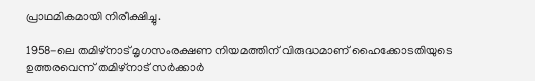പ്രാഥമികമായി നിരീക്ഷിച്ചു.

1958-ലെ തമിഴ്നാട് മൃഗസംരക്ഷണ നിയമത്തിന് വിരുദ്ധമാണ് ഹൈക്കോടതിയുടെ ഉത്തരവെന്ന് തമിഴ്നാട് സർക്കാർ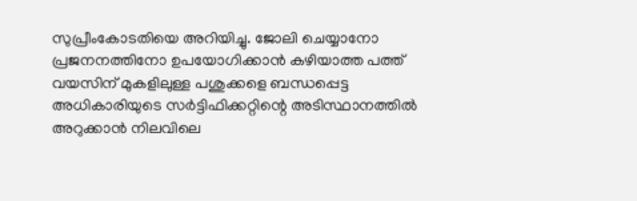സുപ്രീംകോടതിയെ അറിയിച്ചു. ജോലി ചെയ്യാനോ പ്രജനനത്തിനോ ഉപയോഗിക്കാൻ കഴിയാത്ത പത്ത് വയസിന് മുകളിലുള്ള പശുക്കളെ ബന്ധപ്പെട്ട അധികാരിയുടെ സർട്ടിഫിക്കറ്റിന്റെ അടിസ്ഥാനത്തിൽ അറുക്കാൻ നിലവിലെ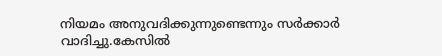നിയമം അനുവദിക്കുന്നുണ്ടെന്നും സർക്കാർ വാദിച്ചു.കേസിൽ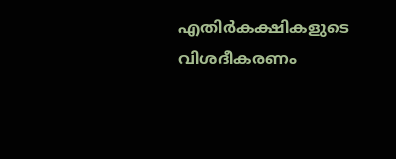എതിർകക്ഷികളുടെ വിശദീകരണം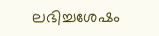ലഭിച്ചശേഷം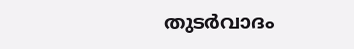തുടർവാദം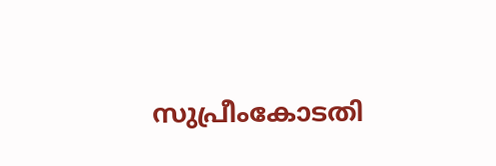സുപ്രീംകോടതി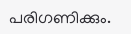പരിഗണിക്കും.